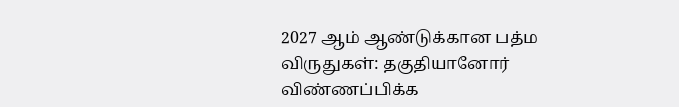2027 ஆம் ஆண்டுக்கான பத்ம விருதுகள்: தகுதியானோர் விண்ணப்பிக்க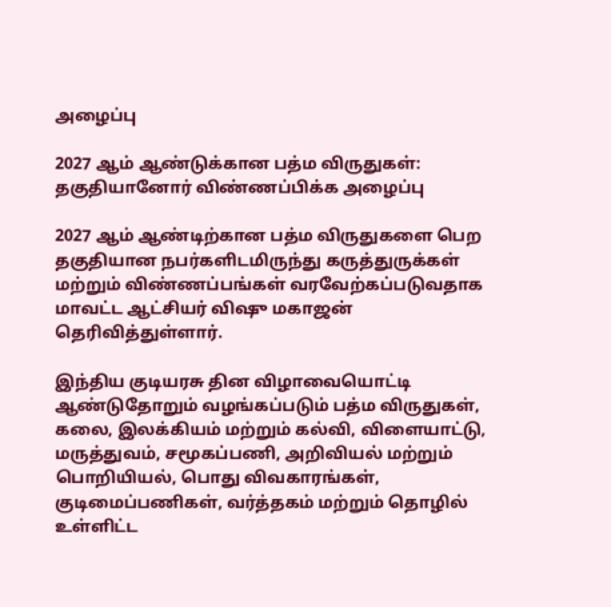அழைப்பு

2027 ஆம் ஆண்டுக்கான பத்ம விருதுகள்: தகுதியானோர் விண்ணப்பிக்க அழைப்பு

2027 ஆம் ஆண்டிற்கான பத்ம விருதுகளை பெற தகுதியான நபர்களிடமிருந்து கருத்துருக்கள் மற்றும் விண்ணப்பங்கள் வரவேற்கப்படுவதாக மாவட்ட ஆட்சியர் விஷு மகாஜன் தெரிவித்துள்ளார்.

இந்திய குடியரசு தின விழாவையொட்டி ஆண்டுதோறும் வழங்கப்படும் பத்ம விருதுகள், கலை, இலக்கியம் மற்றும் கல்வி, விளையாட்டு, மருத்துவம், சமூகப்பணி, அறிவியல் மற்றும் பொறியியல், பொது விவகாரங்கள், குடிமைப்பணிகள், வர்த்தகம் மற்றும் தொழில் உள்ளிட்ட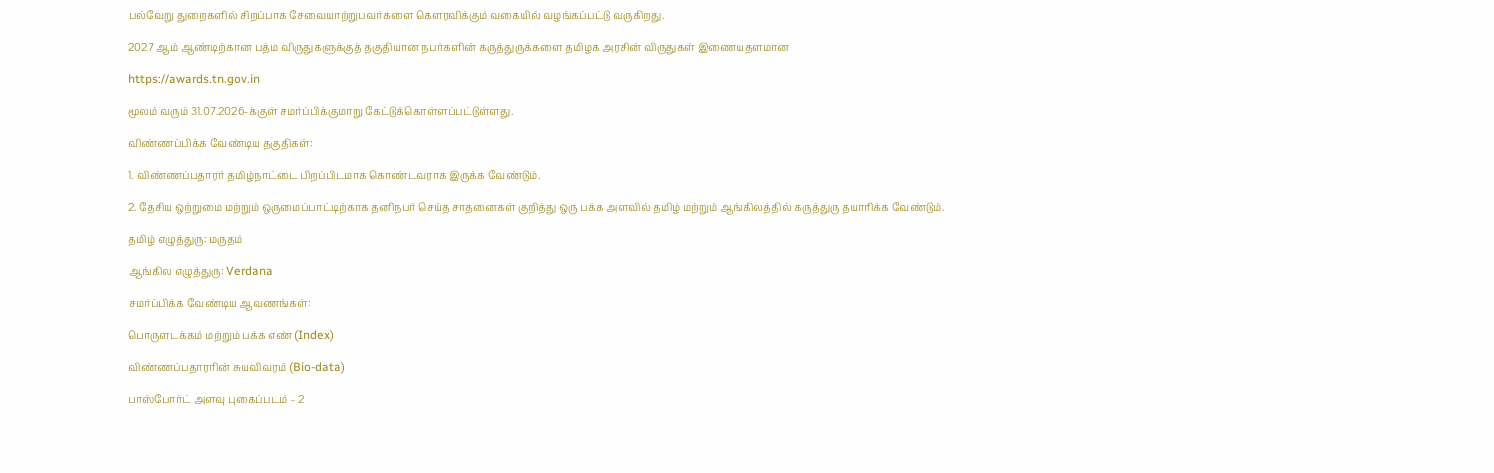பல்வேறு துறைகளில் சிறப்பாக சேவையாற்றுபவர்களை கௌரவிக்கும் வகையில் வழங்கப்பட்டு வருகிறது.

2027 ஆம் ஆண்டிற்கான பத்ம விருதுகளுக்குத் தகுதியான நபர்களின் கருத்துருக்களை தமிழக அரசின் விருதுகள் இணையதளமான

https://awards.tn.gov.in

மூலம் வரும் 31.07.2026-க்குள் சமர்ப்பிக்குமாறு கேட்டுக்கொள்ளப்பட்டுள்ளது.

விண்ணப்பிக்க வேண்டிய தகுதிகள்:

1. விண்ணப்பதாரர் தமிழ்நாட்டை பிறப்பிடமாக கொண்டவராக இருக்க வேண்டும்.

2. தேசிய ஒற்றுமை மற்றும் ஒருமைப்பாட்டிற்காக தனிநபர் செய்த சாதனைகள் குறித்து ஒரு பக்க அளவில் தமிழ் மற்றும் ஆங்கிலத்தில் கருத்துரு தயாரிக்க வேண்டும்.

தமிழ் எழுத்துரு: மருதம்

ஆங்கில எழுத்துரு: Verdana

சமர்ப்பிக்க வேண்டிய ஆவணங்கள்:

பொருளடக்கம் மற்றும் பக்க எண் (Index)

விண்ணப்பதாரரின் சுயவிவரம் (Bio-data)

பாஸ்போர்ட் அளவு புகைப்படம் – 2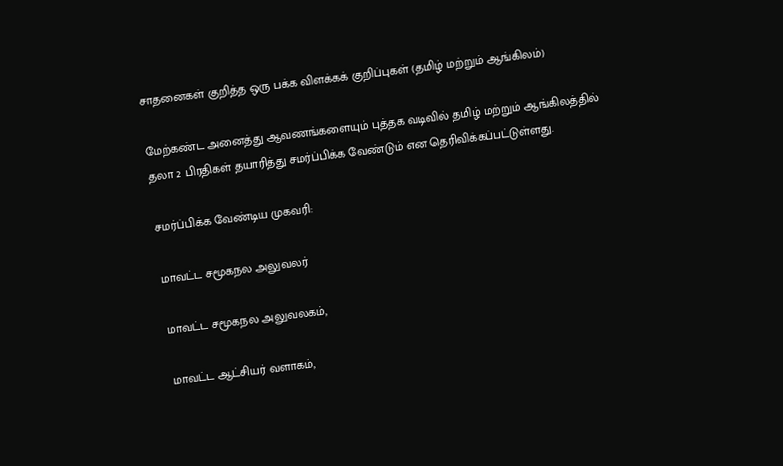சாதனைகள் குறித்த ஒரு பக்க விளக்கக் குறிப்புகள் (தமிழ் மற்றும் ஆங்கிலம்)

மேற்கண்ட அனைத்து ஆவணங்களையும் புத்தக வடிவில் தமிழ் மற்றும் ஆங்கிலத்தில் தலா 2 பிரதிகள் தயாரித்து சமர்ப்பிக்க வேண்டும் என தெரிவிக்கப்பட்டுள்ளது.

சமர்ப்பிக்க வேண்டிய முகவரி:

மாவட்ட சமூகநல அலுவலர்

மாவட்ட சமூகநல அலுவலகம்,

மாவட்ட ஆட்சியர் வளாகம்,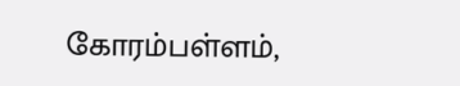கோரம்பள்ளம்,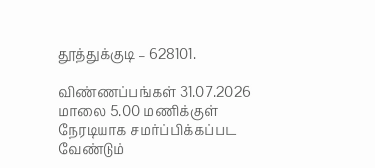தூத்துக்குடி – 628101.

விண்ணப்பங்கள் 31.07.2026 மாலை 5.00 மணிக்குள் நேரடியாக சமர்ப்பிக்கப்பட வேண்டும்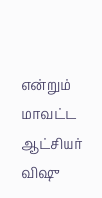என்றும் மாவட்ட ஆட்சியர் விஷு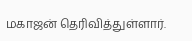மகாஜன் தெரிவித்துள்ளார்.